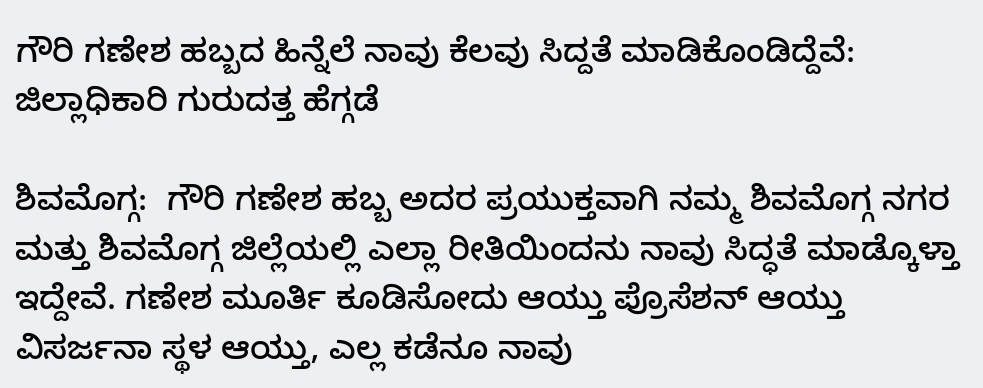ಗೌರಿ ಗಣೇಶ ಹಬ್ಬದ ಹಿನ್ನೆಲೆ ನಾವು ಕೆಲವು ಸಿದ್ದತೆ ಮಾಡಿಕೊಂಡಿದ್ದೆವೆ: ಜಿಲ್ಲಾಧಿಕಾರಿ ಗುರುದತ್ತ ಹೆಗ್ಗಡೆ

ಶಿವಮೊಗ್ಗ:  ಗೌರಿ ಗಣೇಶ ಹಬ್ಬ ಅದರ ಪ್ರಯುಕ್ತವಾಗಿ ನಮ್ಮ ಶಿವಮೊಗ್ಗ ನಗರ ಮತ್ತು ಶಿವಮೊಗ್ಗ ಜಿಲ್ಲೆಯಲ್ಲಿ ಎಲ್ಲಾ ರೀತಿಯಿಂದನು ನಾವು ಸಿದ್ಧತೆ ಮಾಡ್ಕೊಳ್ತಾ ಇದ್ದೇವೆ. ಗಣೇಶ ಮೂರ್ತಿ ಕೂಡಿಸೋದು ಆಯ್ತು ಪ್ರೊಸೆಶನ್ ಆಯ್ತು ವಿಸರ್ಜನಾ ಸ್ಥಳ ಆಯ್ತು, ಎಲ್ಲ ಕಡೆನೂ ನಾವು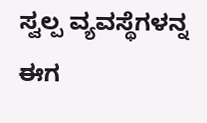ಸ್ವಲ್ಪ ವ್ಯವಸ್ಥೆಗಳನ್ನ ಈಗ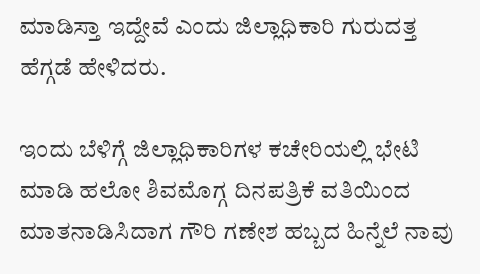ಮಾಡಿಸ್ತಾ ಇದ್ದೇವೆ ಎಂದು ಜಿಲ್ಲಾಧಿಕಾರಿ ಗುರುದತ್ತ ಹೆಗ್ಗಡೆ ಹೇಳಿದರು.

ಇಂದು ಬೆಳಿಗ್ಗೆ ಜಿಲ್ಲಾಧಿಕಾರಿಗಳ ಕಚೇರಿಯಲ್ಲಿ ಭೇಟಿ ಮಾಡಿ ಹಲೋ ಶಿವಮೊಗ್ಗ ದಿನಪತ್ರಿಕೆ ವತಿಯಿಂದ ಮಾತನಾಡಿಸಿದಾಗ ಗೌರಿ ಗಣೇಶ ಹಬ್ಬದ ಹಿನ್ನೆಲೆ ನಾವು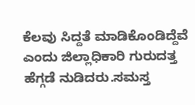ಕೆಲವು ಸಿದ್ದತೆ ಮಾಡಿಕೊಂಡಿದ್ದೆವೆ ಎಂದು ಜಿಲ್ಲಾಧಿಕಾರಿ ಗುರುದತ್ತ ಹೆಗ್ಗಡೆ ನುಡಿದರು.ಸಮಸ್ತ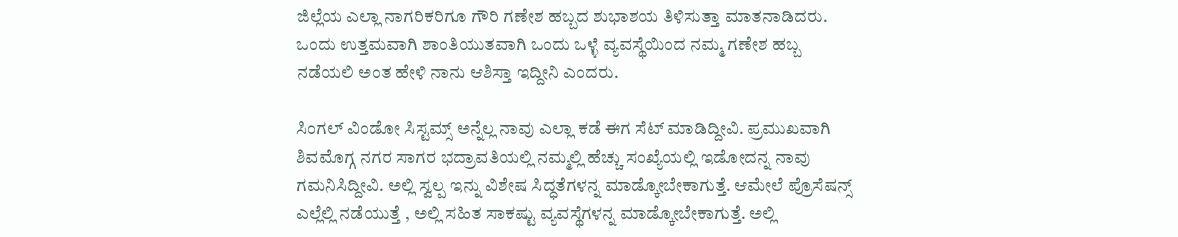ಜಿಲ್ಲೆಯ ಎಲ್ಲಾ ನಾಗರಿಕರಿಗೂ ಗೌರಿ ಗಣೇಶ ಹಬ್ಬದ ಶುಭಾಶಯ ತಿಳಿಸುತ್ತಾ ಮಾತನಾಡಿದರು. ಒಂದು ಉತ್ತಮವಾಗಿ ಶಾಂತಿಯುತವಾಗಿ ಒಂದು ಒಳ್ಳೆ ವ್ಯವಸ್ಥೆಯಿಂದ ನಮ್ಮ ಗಣೇಶ ಹಬ್ಬ ನಡೆಯಲಿ ಅಂತ ಹೇಳಿ ನಾನು ಆಶಿಸ್ತಾ ಇದ್ದೀನಿ ಎಂದರು.

ಸಿಂಗಲ್ ವಿಂಡೋ ಸಿಸ್ಟಮ್ಸ್ ಅನ್ನೆಲ್ಲ ನಾವು ಎಲ್ಲಾ ಕಡೆ ಈಗ ಸೆಟ್ ಮಾಡಿದ್ದೀವಿ. ಪ್ರಮುಖವಾಗಿ ಶಿವಮೊಗ್ಗ ನಗರ ಸಾಗರ ಭದ್ರಾವತಿಯಲ್ಲಿ ನಮ್ಮಲ್ಲಿ ಹೆಚ್ಚು ಸಂಖ್ಯೆಯಲ್ಲಿ ಇಡೋದನ್ನ ನಾವು ಗಮನಿಸಿದ್ದೀವಿ. ಅಲ್ಲಿ ಸ್ವಲ್ಪ ಇನ್ನು ವಿಶೇಷ ಸಿದ್ಧತೆಗಳನ್ನ ಮಾಡ್ಕೋಬೇಕಾಗುತ್ತೆ. ಆಮೇಲೆ ಪ್ರೊಸೆಷನ್ಸ್ ಎಲ್ಲೆಲ್ಲಿ ನಡೆಯುತ್ತೆ , ಅಲ್ಲಿ ಸಹಿತ ಸಾಕಷ್ಟು ವ್ಯವಸ್ಥೆಗಳನ್ನ ಮಾಡ್ಕೋಬೇಕಾಗುತ್ತೆ. ಅಲ್ಲಿ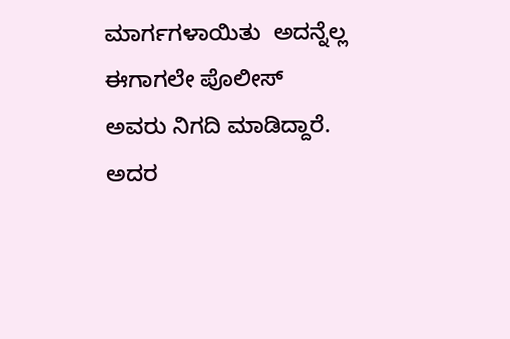ಮಾರ್ಗಗಳಾಯಿತು  ಅದನ್ನೆಲ್ಲ ಈಗಾಗಲೇ ಪೊಲೀಸ್ ಅವರು ನಿಗದಿ ಮಾಡಿದ್ದಾರೆ. ಅದರ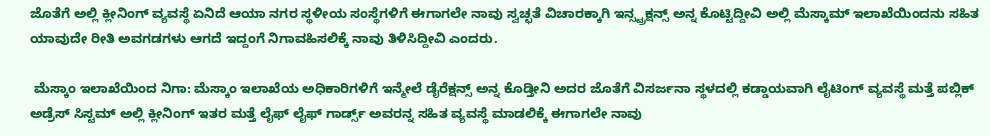ಜೊತೆಗೆ ಅಲ್ಲಿ ಕ್ಲೀನಿಂಗ್ ವ್ಯವಸ್ಥೆ ಏನಿದೆ ಆಯಾ ನಗರ ಸ್ಥಳೀಯ ಸಂಸ್ಥೆಗಳಿಗೆ ಈಗಾಗಲೇ ನಾವು ಸ್ವಚ್ಛತೆ ವಿಚಾರಕ್ಕಾಗಿ ಇನ್ಸ್ಟ್ರಕ್ಷನ್ಸ್ ಅನ್ನ ಕೊಟ್ಟಿದ್ದೀವಿ ಅಲ್ಲಿ ಮೆಸ್ಕಾಮ್ ಇಲಾಖೆಯಿಂದನು ಸಹಿತ ಯಾವುದೇ ರೀತಿ ಅವಗಡಗಳು ಆಗದೆ ಇದ್ದಂಗೆ ನಿಗಾವಹಿಸಲಿಕ್ಕೆ ನಾವು ತಿಳಿಸಿದ್ದೀವಿ ಎಂದರು.

 ಮೆಸ್ಕಾಂ ಇಲಾಖೆಯಿಂದ ನಿಗಾ: ಮೆಸ್ಕಾಂ ಇಲಾಖೆಯ ಅಧಿಕಾರಿಗಳಿಗೆ ಇನ್ಮೇಲೆ ಡೈರೆಕ್ಷನ್ಸ್ ಅನ್ನ ಕೊಡ್ತೀನಿ ಅದರ ಜೊತೆಗೆ ವಿಸರ್ಜನಾ ಸ್ಥಳದಲ್ಲಿ ಕಡ್ಡಾಯವಾಗಿ ಲೈಟಿಂಗ್ ವ್ಯವಸ್ಥೆ ಮತ್ತೆ ಪಬ್ಲಿಕ್ ಅಡ್ರೆಸ್ ಸಿಸ್ಟಮ್ ಅಲ್ಲಿ ಕ್ಲೀನಿಂಗ್ ಇತರ ಮತ್ತೆ ಲೈಫ್ ಲೈಫ್ ಗಾರ್ಡ್ಸ್ ಅವರನ್ನ ಸಹಿತ ವ್ಯವಸ್ಥೆ ಮಾಡಲಿಕ್ಕೆ ಈಗಾಗಲೇ ನಾವು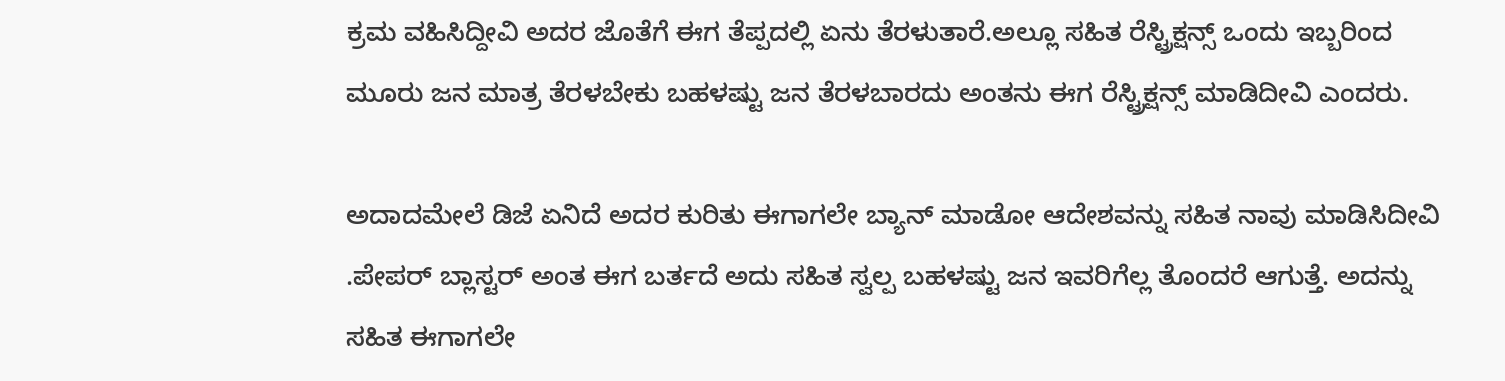ಕ್ರಮ ವಹಿಸಿದ್ದೀವಿ ಅದರ ಜೊತೆಗೆ ಈಗ ತೆಪ್ಪದಲ್ಲಿ ಏನು ತೆರಳುತಾರೆ.ಅಲ್ಲೂ ಸಹಿತ ರೆಸ್ಟ್ರಿಕ್ಷನ್ಸ್ ಒಂದು ಇಬ್ಬರಿಂದ ಮೂರು ಜನ ಮಾತ್ರ ತೆರಳಬೇಕು ಬಹಳಷ್ಟು ಜನ ತೆರಳಬಾರದು ಅಂತನು ಈಗ ರೆಸ್ಟ್ರಿಕ್ಷನ್ಸ್ ಮಾಡಿದೀವಿ ಎಂದರು.

ಅದಾದಮೇಲೆ ಡಿಜೆ ಏನಿದೆ ಅದರ ಕುರಿತು ಈಗಾಗಲೇ ಬ್ಯಾನ್ ಮಾಡೋ ಆದೇಶವನ್ನು ಸಹಿತ ನಾವು ಮಾಡಿಸಿದೀವಿ .ಪೇಪರ್ ಬ್ಲಾಸ್ಟರ್ ಅಂತ ಈಗ ಬರ್ತದೆ ಅದು ಸಹಿತ ಸ್ವಲ್ಪ ಬಹಳಷ್ಟು ಜನ ಇವರಿಗೆಲ್ಲ ತೊಂದರೆ ಆಗುತ್ತೆ. ಅದನ್ನು ಸಹಿತ ಈಗಾಗಲೇ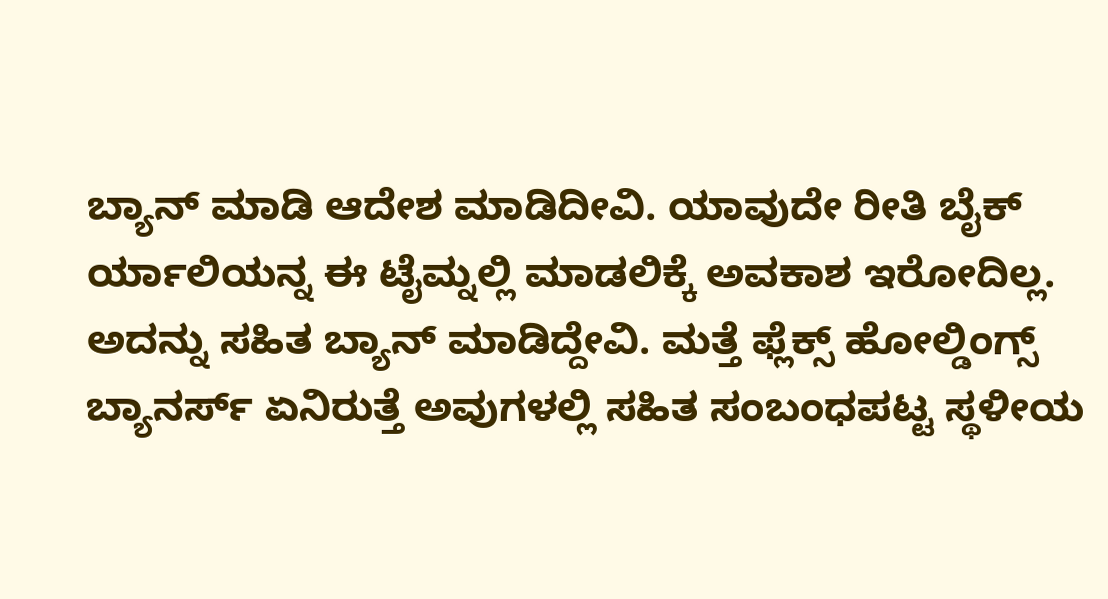ಬ್ಯಾನ್ ಮಾಡಿ ಆದೇಶ ಮಾಡಿದೀವಿ. ಯಾವುದೇ ರೀತಿ ಬೈಕ್ ರ್ಯಾಲಿಯನ್ನ ಈ ಟೈಮ್ನಲ್ಲಿ ಮಾಡಲಿಕ್ಕೆ ಅವಕಾಶ ಇರೋದಿಲ್ಲ. ಅದನ್ನು ಸಹಿತ ಬ್ಯಾನ್ ಮಾಡಿದ್ದೇವಿ. ಮತ್ತೆ ಫ್ಲೆಕ್ಸ್ ಹೋಲ್ಡಿಂಗ್ಸ್ ಬ್ಯಾನರ್ಸ್ ಏನಿರುತ್ತೆ ಅವುಗಳಲ್ಲಿ ಸಹಿತ ಸಂಬಂಧಪಟ್ಟ ಸ್ಥಳೀಯ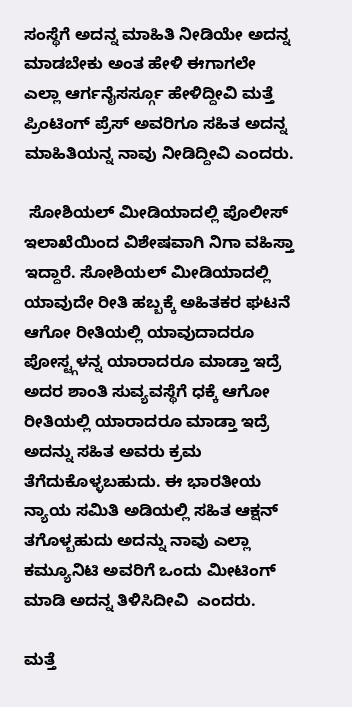ಸಂಸ್ಥೆಗೆ ಅದನ್ನ ಮಾಹಿತಿ ನೀಡಿಯೇ ಅದನ್ನ ಮಾಡಬೇಕು ಅಂತ ಹೇಳಿ ಈಗಾಗಲೇ ಎಲ್ಲಾ ಆರ್ಗನೈಸರ್ಸ್ಗೂ ಹೇಳಿದ್ದೀವಿ ಮತ್ತೆ ಪ್ರಿಂಟಿಂಗ್ ಪ್ರೆಸ್ ಅವರಿಗೂ ಸಹಿತ ಅದನ್ನ ಮಾಹಿತಿಯನ್ನ ನಾವು ನೀಡಿದ್ದೀವಿ ಎಂದರು.

 ಸೋಶಿಯಲ್ ಮೀಡಿಯಾದಲ್ಲಿ ಪೊಲೀಸ್ ಇಲಾಖೆಯಿಂದ ವಿಶೇಷವಾಗಿ ನಿಗಾ ವಹಿಸ್ತಾ ಇದ್ದಾರೆ. ಸೋಶಿಯಲ್ ಮೀಡಿಯಾದಲ್ಲಿ ಯಾವುದೇ ರೀತಿ ಹಬ್ಬಕ್ಕೆ ಅಹಿತಕರ ಘಟನೆ ಆಗೋ ರೀತಿಯಲ್ಲಿ ಯಾವುದಾದರೂ ಪೋಸ್ಟ್ಗಳನ್ನ ಯಾರಾದರೂ ಮಾಡ್ತಾ ಇದ್ರೆ ಅದರ ಶಾಂತಿ ಸುವ್ಯವಸ್ಥೆಗೆ ಧಕ್ಕೆ ಆಗೋ ರೀತಿಯಲ್ಲಿ ಯಾರಾದರೂ ಮಾಡ್ತಾ ಇದ್ರೆ ಅದನ್ನು ಸಹಿತ ಅವರು ಕ್ರಮ ತೆಗೆದುಕೊಳ್ಳಬಹುದು. ಈ ಭಾರತೀಯ ನ್ಯಾಯ ಸಮಿತಿ ಅಡಿಯಲ್ಲಿ ಸಹಿತ ಆಕ್ಷನ್ ತಗೊಳ್ಬಹುದು ಅದನ್ನು ನಾವು ಎಲ್ಲಾ ಕಮ್ಯೂನಿಟಿ ಅವರಿಗೆ ಒಂದು ಮೀಟಿಂಗ್ ಮಾಡಿ ಅದನ್ನ ತಿಳಿಸಿದೀವಿ  ಎಂದರು.

ಮತ್ತೆ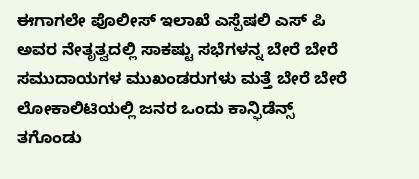ಈಗಾಗಲೇ ಪೊಲೀಸ್ ಇಲಾಖೆ ಎಸ್ಪೆಷಲಿ ಎಸ್ ಪಿ ಅವರ ನೇತೃತ್ವದಲ್ಲಿ ಸಾಕಷ್ಟು ಸಭೆಗಳನ್ನ ಬೇರೆ ಬೇರೆ ಸಮುದಾಯಗಳ ಮುಖಂಡರುಗಳು ಮತ್ತೆ ಬೇರೆ ಬೇರೆ ಲೋಕಾಲಿಟಿಯಲ್ಲಿ ಜನರ ಒಂದು ಕಾನ್ಫಿಡೆನ್ಸ್ ತಗೊಂಡು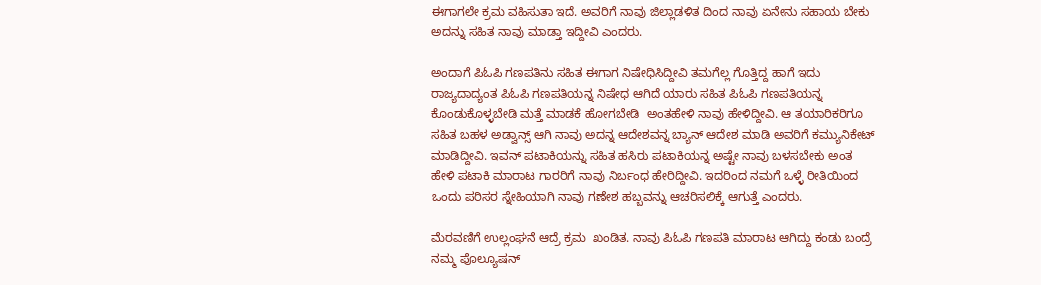ಈಗಾಗಲೇ ಕ್ರಮ ವಹಿಸುತಾ ಇದೆ. ಅವರಿಗೆ ನಾವು ಜಿಲ್ಲಾಡಳಿತ ದಿಂದ ನಾವು ಏನೇನು ಸಹಾಯ ಬೇಕು ಅದನ್ನು ಸಹಿತ ನಾವು ಮಾಡ್ತಾ ಇದ್ದೀವಿ ಎಂದರು.

ಅಂದಾಗೆ ಪಿಓಪಿ ಗಣಪತಿನು ಸಹಿತ ಈಗಾಗ ನಿಷೇಧಿಸಿದ್ದೀವಿ ತಮಗೆಲ್ಲ ಗೊತ್ತಿದ್ದ ಹಾಗೆ ಇದು ರಾಜ್ಯದಾದ್ಯಂತ ಪಿಓಪಿ ಗಣಪತಿಯನ್ನ ನಿಷೇಧ ಆಗಿದೆ ಯಾರು ಸಹಿತ ಪಿಓಪಿ ಗಣಪತಿಯನ್ನ ಕೊಂಡುಕೊಳ್ಳಬೇಡಿ ಮತ್ತೆ ಮಾಡಕೆ ಹೋಗಬೇಡಿ  ಅಂತಹೇಳಿ ನಾವು ಹೇಳಿದ್ದೀವಿ. ಆ ತಯಾರಿಕರಿಗೂ ಸಹಿತ ಬಹಳ ಅಡ್ವಾನ್ಸ್ ಆಗಿ ನಾವು ಅದನ್ನ ಆದೇಶವನ್ನ ಬ್ಯಾನ್ ಆದೇಶ ಮಾಡಿ ಅವರಿಗೆ ಕಮ್ಯುನಿಕೇಟ್ ಮಾಡಿದ್ದೀವಿ. ಇವನ್ ಪಟಾಕಿಯನ್ನು ಸಹಿತ ಹಸಿರು ಪಟಾಕಿಯನ್ನ ಅಷ್ಟೇ ನಾವು ಬಳಸಬೇಕು ಅಂತ ಹೇಳಿ ಪಟಾಕಿ ಮಾರಾಟ ಗಾರರಿಗೆ ನಾವು ನಿರ್ಬಂಧ ಹೇರಿದ್ದೀವಿ. ಇದರಿಂದ ನಮಗೆ ಒಳ್ಳೆ ರೀತಿಯಿಂದ ಒಂದು ಪರಿಸರ ಸ್ನೇಹಿಯಾಗಿ ನಾವು ಗಣೇಶ ಹಬ್ಬವನ್ನು ಆಚರಿಸಲಿಕ್ಕೆ ಆಗುತ್ತೆ ಎಂದರು.

ಮೆರವಣಿಗೆ ಉಲ್ಲಂಘನೆ ಆದ್ರೆ ಕ್ರಮ  ಖಂಡಿತ. ನಾವು ಪಿಓಪಿ ಗಣಪತಿ ಮಾರಾಟ ಆಗಿದ್ದು ಕಂಡು ಬಂದ್ರೆ ನಮ್ಮ ಪೊಲ್ಯೂಷನ್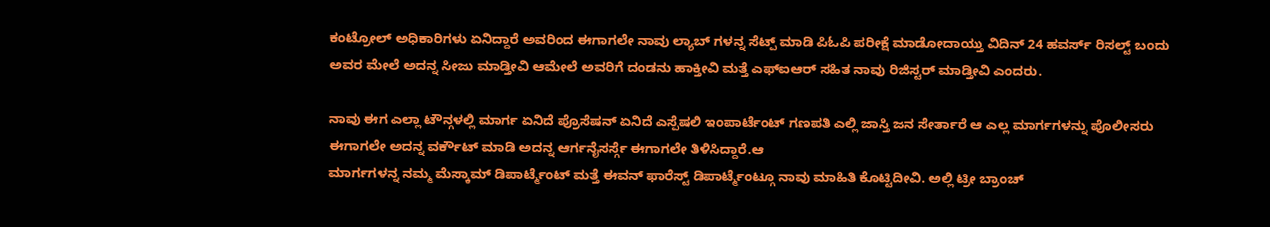ಕಂಟ್ರೋಲ್ ಅಧಿಕಾರಿಗಳು ಏನಿದ್ದಾರೆ ಅವರಿಂದ ಈಗಾಗಲೇ ನಾವು ಲ್ಯಾಬ್ ಗಳನ್ನ ಸೆಟ್ಪ್ ಮಾಡಿ ಪಿಓಪಿ ಪರೀಕ್ಷೆ ಮಾಡೋದಾಯ್ತು ವಿದಿನ್ 24 ಹವರ್ಸ್ ರಿಸಲ್ಟ್ ಬಂದು ಅವರ ಮೇಲೆ ಅದನ್ನ ಸೀಜು ಮಾಡ್ತೀವಿ ಆಮೇಲೆ ಅವರಿಗೆ ದಂಡನು ಹಾಕ್ತೀವಿ ಮತ್ತೆ ಎಫ್ಐಆರ್ ಸಹಿತ ನಾವು ರಿಜಿಸ್ಟರ್ ಮಾಡ್ತೀವಿ ಎಂದರು.

ನಾವು ಈಗ ಎಲ್ಲಾ ಟೌನ್ಗಳಲ್ಲಿ ಮಾರ್ಗ ಏನಿದೆ ಪ್ರೊಸೆಷನ್ ಏನಿದೆ ಎಸ್ಪೆಷಲಿ ಇಂಪಾರ್ಟೆಂಟ್ ಗಣಪತಿ ಎಲ್ಲಿ ಜಾಸ್ತಿ ಜನ ಸೇರ್ತಾರೆ ಆ ಎಲ್ಲ ಮಾರ್ಗಗಳನ್ನು ಪೊಲೀಸರು ಈಗಾಗಲೇ ಅದನ್ನ ವರ್ಕೌಟ್ ಮಾಡಿ ಅದನ್ನ ಆರ್ಗನೈಸರ್ಸ್ಗೆ ಈಗಾಗಲೇ ತಿಳಿಸಿದ್ದಾರೆ.ಆ
ಮಾರ್ಗಗಳನ್ನ ನಮ್ಮ ಮೆಸ್ಕಾಮ್ ಡಿಪಾರ್ಟ್ಮೆಂಟ್ ಮತ್ತೆ ಈವನ್ ಫಾರೆಸ್ಟ್ ಡಿಪಾರ್ಟ್ಮೆಂಟ್ಗೂ ನಾವು ಮಾಹಿತಿ ಕೊಟ್ಟಿದೀವಿ. ಅಲ್ಲಿ ಟ್ರೀ ಬ್ರಾಂಚ್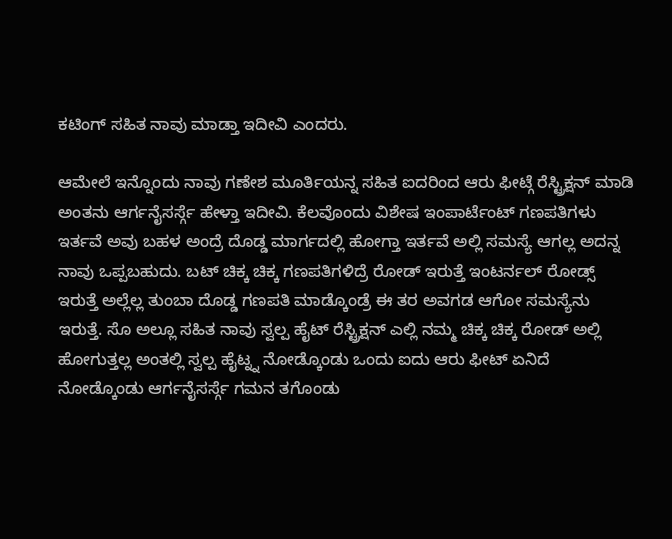ಕಟಿಂಗ್ ಸಹಿತ ನಾವು ಮಾಡ್ತಾ ಇದೀವಿ ಎಂದರು.

ಆಮೇಲೆ ಇನ್ನೊಂದು ನಾವು ಗಣೇಶ ಮೂರ್ತಿಯನ್ನ ಸಹಿತ ಐದರಿಂದ ಆರು ಫೀಟ್ಗೆ ರೆಸ್ಟ್ರಿಕ್ಷನ್ ಮಾಡಿ ಅಂತನು ಆರ್ಗನೈಸರ್ಸ್ಗೆ ಹೇಳ್ತಾ ಇದೀವಿ. ಕೆಲವೊಂದು ವಿಶೇಷ ಇಂಪಾರ್ಟೆಂಟ್ ಗಣಪತಿಗಳು ಇರ್ತವೆ ಅವು ಬಹಳ ಅಂದ್ರೆ ದೊಡ್ಡ ಮಾರ್ಗದಲ್ಲಿ ಹೋಗ್ತಾ ಇರ್ತವೆ ಅಲ್ಲಿ ಸಮಸ್ಯೆ ಆಗಲ್ಲ ಅದನ್ನ ನಾವು ಒಪ್ಪಬಹುದು. ಬಟ್ ಚಿಕ್ಕ ಚಿಕ್ಕ ಗಣಪತಿಗಳಿದ್ರೆ ರೋಡ್ ಇರುತ್ತೆ ಇಂಟರ್ನಲ್ ರೋಡ್ಸ್ ಇರುತ್ತೆ ಅಲ್ಲೆಲ್ಲ ತುಂಬಾ ದೊಡ್ಡ ಗಣಪತಿ ಮಾಡ್ಕೊಂಡ್ರೆ ಈ ತರ ಅವಗಡ ಆಗೋ ಸಮಸ್ಯೆನು
ಇರುತ್ತೆ. ಸೊ ಅಲ್ಲೂ ಸಹಿತ ನಾವು ಸ್ವಲ್ಪ ಹೈಟ್ ರೆಸ್ಟ್ರಿಕ್ಷನ್ ಎಲ್ಲಿ ನಮ್ಮ ಚಿಕ್ಕ ಚಿಕ್ಕ ರೋಡ್ ಅಲ್ಲಿ ಹೋಗುತ್ತಲ್ಲ ಅಂತಲ್ಲಿ ಸ್ವಲ್ಪ ಹೈಟ್ನ್ನ ನೋಡ್ಕೊಂಡು ಒಂದು ಐದು ಆರು ಫೀಟ್ ಏನಿದೆ ನೋಡ್ಕೊಂಡು ಆರ್ಗನೈಸರ್ಸ್ಗೆ ಗಮನ ತಗೊಂಡು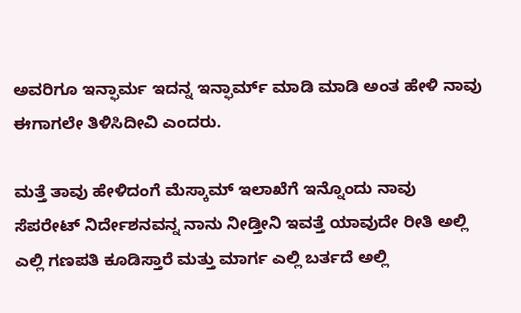ಅವರಿಗೂ ಇನ್ಫಾರ್ಮ ಇದನ್ನ ಇನ್ಫಾರ್ಮ್ ಮಾಡಿ ಮಾಡಿ ಅಂತ ಹೇಳಿ ನಾವು ಈಗಾಗಲೇ ತಿಳಿಸಿದೀವಿ ಎಂದರು.

ಮತ್ತೆ ತಾವು ಹೇಳಿದಂಗೆ ಮೆಸ್ಕಾಮ್ ಇಲಾಖೆಗೆ ಇನ್ನೊಂದು ನಾವು ಸೆಪರೇಟ್ ನಿರ್ದೇಶನವನ್ನ ನಾನು ನೀಡ್ತೀನಿ ಇವತ್ತೆ ಯಾವುದೇ ರೀತಿ ಅಲ್ಲಿ ಎಲ್ಲಿ ಗಣಪತಿ ಕೂಡಿಸ್ತಾರೆ ಮತ್ತು ಮಾರ್ಗ ಎಲ್ಲಿ ಬರ್ತದೆ ಅಲ್ಲಿ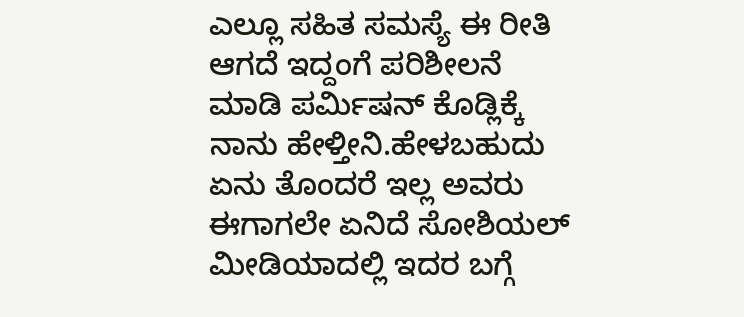ಎಲ್ಲೂ ಸಹಿತ ಸಮಸ್ಯೆ ಈ ರೀತಿ ಆಗದೆ ಇದ್ದಂಗೆ ಪರಿಶೀಲನೆ ಮಾಡಿ ಪರ್ಮಿಷನ್ ಕೊಡ್ಲಿಕ್ಕೆ ನಾನು ಹೇಳ್ತೀನಿ.ಹೇಳಬಹುದು ಏನು ತೊಂದರೆ ಇಲ್ಲ ಅವರು ಈಗಾಗಲೇ ಏನಿದೆ ಸೋಶಿಯಲ್ ಮೀಡಿಯಾದಲ್ಲಿ ಇದರ ಬಗ್ಗೆ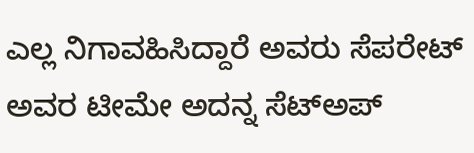ಎಲ್ಲ ನಿಗಾವಹಿಸಿದ್ದಾರೆ ಅವರು ಸೆಪರೇಟ್ ಅವರ ಟೀಮೇ ಅದನ್ನ ಸೆಟ್ಅಪ್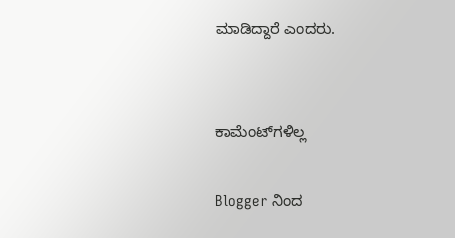ಮಾಡಿದ್ದಾರೆ ಎಂದರು.


ಕಾಮೆಂಟ್‌ಗಳಿಲ್ಲ

Blogger ನಿಂದ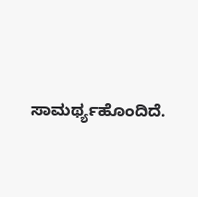ಸಾಮರ್ಥ್ಯಹೊಂದಿದೆ.